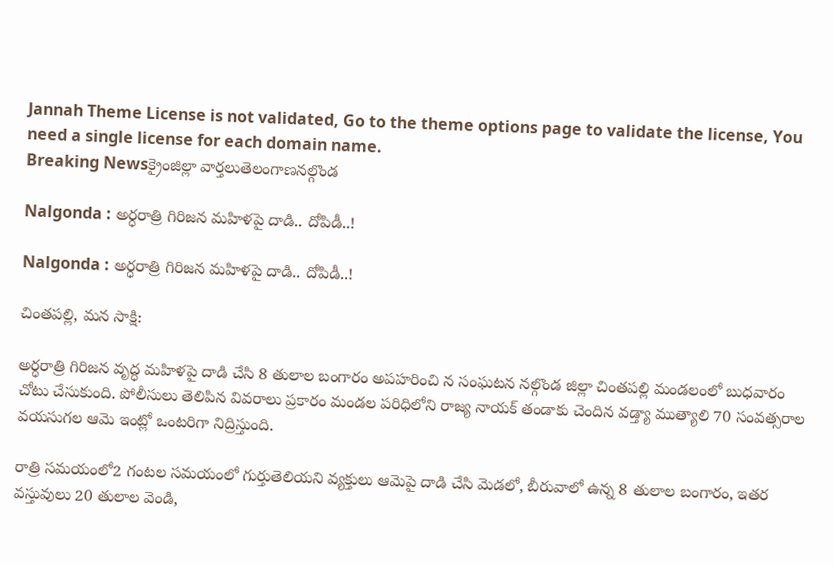Jannah Theme License is not validated, Go to the theme options page to validate the license, You need a single license for each domain name.
Breaking Newsక్రైంజిల్లా వార్తలుతెలంగాణనల్గొండ

Nalgonda : అర్ధరాత్రి గిరిజన మహిళపై దాడి.. దోపిడీ..!

Nalgonda : అర్ధరాత్రి గిరిజన మహిళపై దాడి.. దోపిడీ..!

చింతపల్లి, మన సాక్షి:

అర్ధరాత్రి గిరిజన వృద్ధ మహిళపై దాడి చేసి 8 తులాల బంగారం అపహరించి న సంఘటన నల్గొండ జిల్లా చింతపల్లి మండలంలో బుధవారం చోటు చేసుకుంది. పోలీసులు తెలిపిన వివరాలు ప్రకారం మండల పరిధిలోని రాజ్య నాయక్ తండాకు చెందిన వడ్త్యా ముత్యాలి 70 సంవత్సరాల వయసుగల ఆమె ఇంట్లో ఒంటరిగా నిద్రిస్తుంది.

రాత్రి సమయంలో2 గంటల సమయంలో గుర్తుతెలియని వ్యక్తులు ఆమెపై దాడి చేసి మెడలో, బీరువాలో ఉన్న 8 తులాల బంగారం, ఇతర వస్తువులు 20 తులాల వెండి,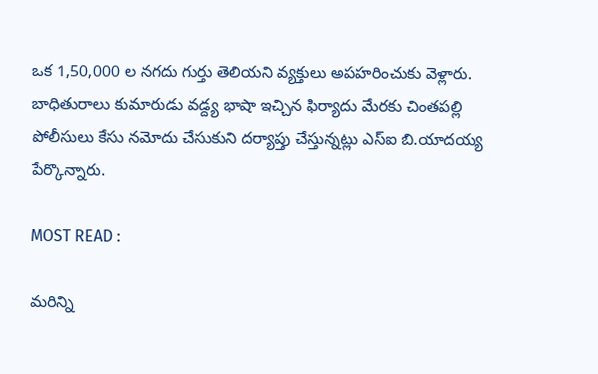ఒక 1,50,000 ల నగదు గుర్తు తెలియని వ్యక్తులు అపహరించుకు వెళ్లారు. బాధితురాలు కుమారుడు వడ్ద్య భాషా ఇచ్చిన ఫిర్యాదు మేరకు చింతపల్లి పోలీసులు కేసు నమోదు చేసుకుని దర్యాప్తు చేస్తున్నట్లు ఎస్ఐ బి.యాదయ్య పేర్కొన్నారు.

MOST READ :

మరిన్ని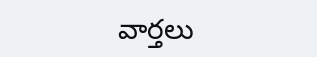వార్తలు